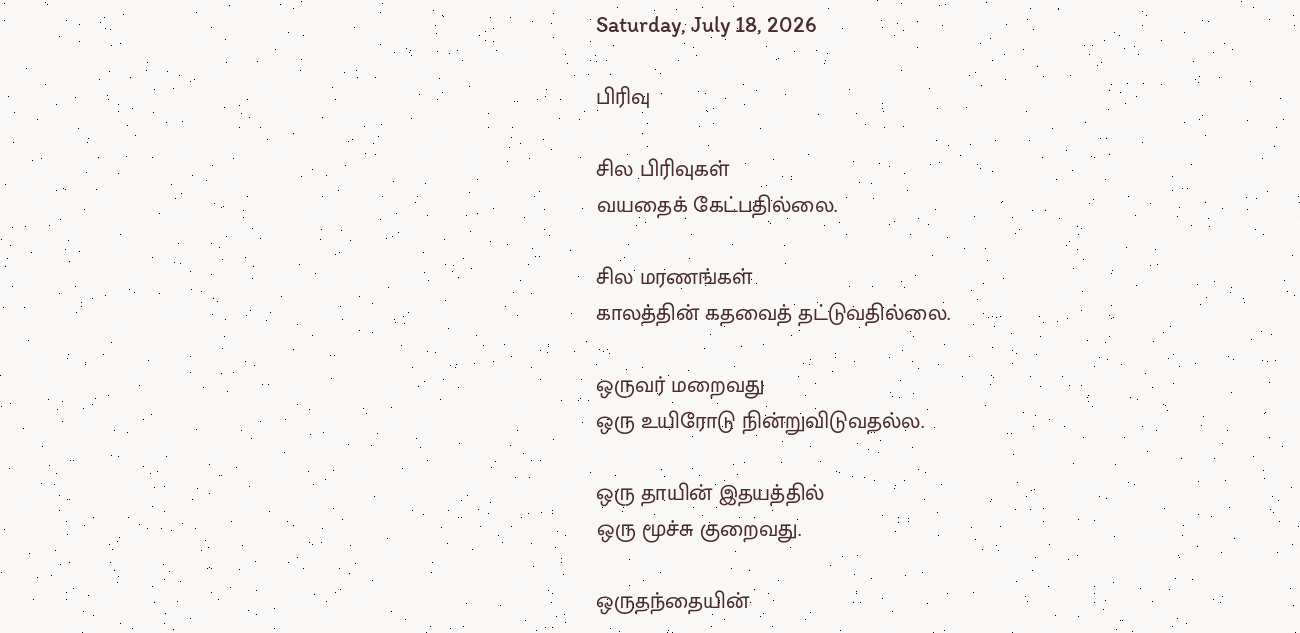Saturday, July 18, 2026

பிரிவு

சில பிரிவுகள்
வயதைக் கேட்பதில்லை.

சில மரணங்கள்
காலத்தின் கதவைத் தட்டுவதில்லை.

ஒருவர் மறைவது
ஒரு உயிரோடு நின்றுவிடுவதல்ல.

ஒரு தாயின் இதயத்தில்
ஒரு மூச்சு குறைவது.

ஒருதந்தையின்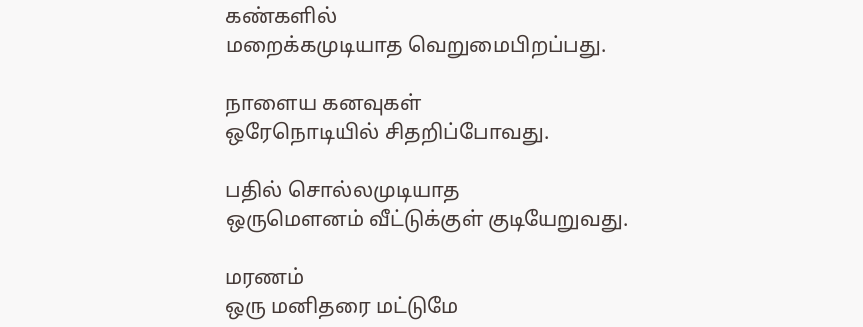கண்களில்
மறைக்கமுடியாத வெறுமைபிறப்பது.

நாளைய கனவுகள்
ஒரேநொடியில் சிதறிப்போவது.

பதில் சொல்லமுடியாத
ஒருமௌனம் வீட்டுக்குள் குடியேறுவது.

மரணம்
ஒரு மனிதரை மட்டுமே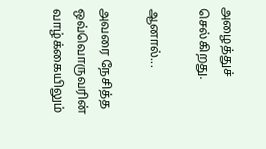அழைத்துச் செல்கிறது.

ஆனால்...

அவரை நேசித்த
ஒவ்வொருவரின் வாழ்க்கையிலும்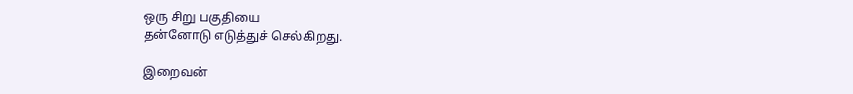ஒரு சிறு பகுதியை
தன்னோடு எடுத்துச் செல்கிறது.

இறைவன்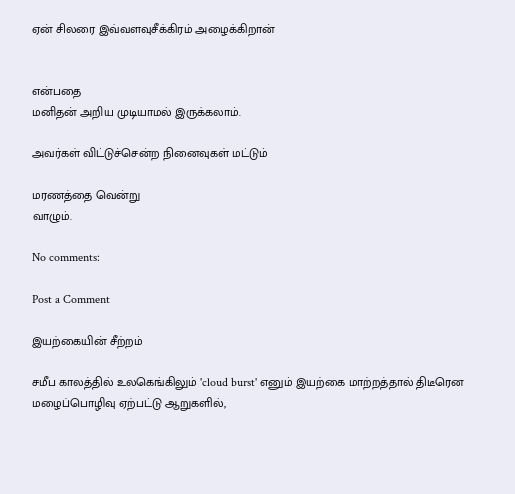ஏன் சிலரை இவ்வளவுசீக்கிரம் அழைக்கிறான்


என்பதை
மனிதன் அறிய முடியாமல் இருக்கலாம்.

அவர்கள் விட்டுச்சென்ற நினைவுகள் மட்டும்

மரணத்தை வென்று
வாழும்.

No comments:

Post a Comment

இயற்கையின் சீற்றம்

சமீப காலத்தில் உலகெங்கிலும் 'cloud burst' எனும் இயற்கை மாற்றத்தால் திடீரென மழைப்பொழிவு ஏற்பட்டு ஆறுகளில்,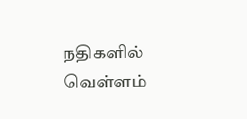நதிகளில் வெள்ளம்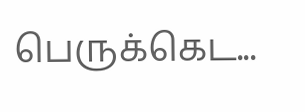பெருக்கெட...